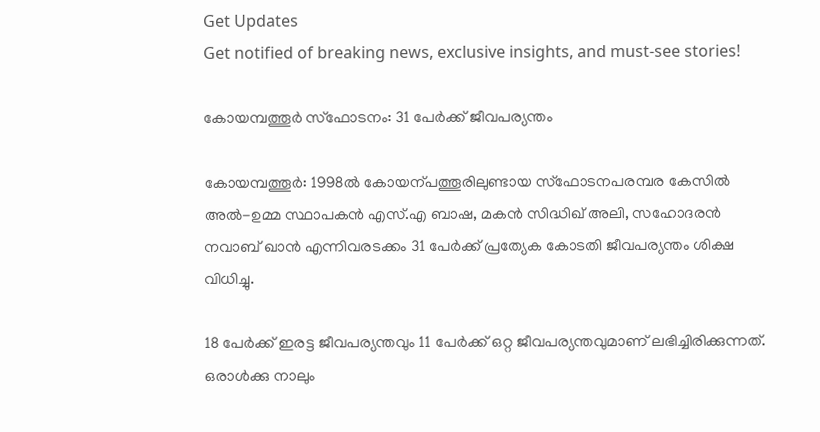Get Updates
Get notified of breaking news, exclusive insights, and must-see stories!

കോയമ്പത്തൂര്‍ സ്‌ഫോടനം: 31 പേര്‍ക്ക്‌ ജീവപര്യന്തം

കോയമ്പത്തൂര്‍: 1998ല്‍ കോയന്പത്തൂരിലുണ്ടായ സ്ഫോടനപരമ്പര കേസില്‍ അല്‍-ഉമ്മ സ്ഥാപകന്‍ എസ്‌.എ ബാഷ, മകന്‍ സിദ്ധിഖ്‌ അലി, സഹോദരന്‍ നവാബ്‌ ഖാന്‍ എന്നിവരടക്കം 31 പേര്‍ക്ക് പ്രത്യേക കോടതി ജീവപര്യന്തം ശിക്ഷ വിധിച്ചു.

18 പേര്‍ക്ക്‌ ഇരട്ട ജീവപര്യന്തവും 11 പേര്‍ക്ക്‌ ഒറ്റ ജീവപര്യന്തവുമാണ്‌ ലഭിച്ചിരിക്കുന്നത്. ഒരാള്‍ക്കു നാലും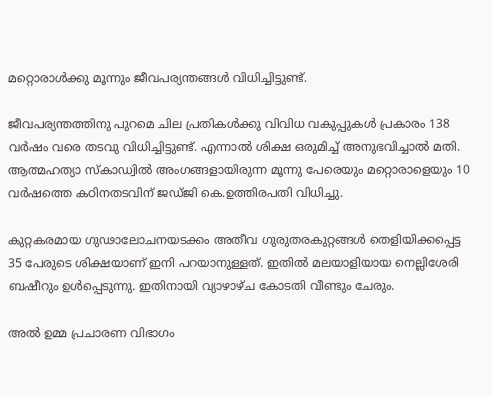മറ്റൊരാള്‍ക്കു മൂന്നും ജീവപര്യന്തങ്ങള്‍ വിധിച്ചിട്ടുണ്ട്‌.

ജീവപര്യന്തത്തിനു പുറമെ ചില പ്രതികള്‍ക്കു വിവിധ വകുപ്പുകള്‍ പ്രകാരം 138 വര്‍ഷം വരെ തടവു വിധിച്ചിട്ടുണ്ട്‌. എന്നാല്‍ ശിക്ഷ ഒരുമിച്ച്‌ അനുഭവിച്ചാല്‍ മതി. ആത്മഹത്യാ സ്കാഡ്വില്‍ അംഗങ്ങളായിരുന്ന മൂന്നു പേരെയും മറ്റൊരാളെയും 10 വര്‍ഷത്തെ കഠിനതടവിന് ജഡ്ജി കെ.ഉത്തിരപതി വിധിച്ചു.

കുറ്റകരമായ ഗുഢാലോചനയടക്കം അതീവ ഗുരുതരകുറ്റങ്ങള്‍ തെളിയിക്കപ്പെട്ട 35 പേരുടെ ശിക്ഷയാണ്‌ ഇനി പറയാനുള്ളത്‌. ഇതില്‍ മലയാളിയായ നെല്ലിശേരി ബഷീറും ഉള്‍പ്പെടുന്നു. ഇതിനായി വ്യാഴാഴ്ച കോടതി വീണ്ടും ചേരും.

അല്‍ ഉമ്മ പ്രചാരണ വിഭാഗം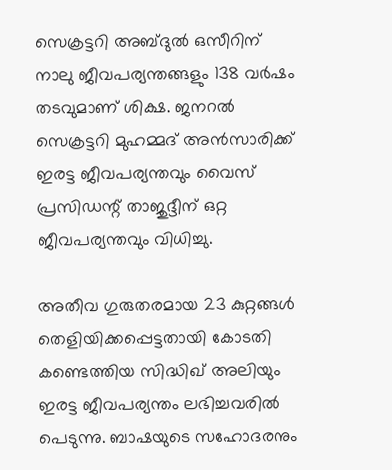സെക്രട്ടറി അബ്ദുല്‍ ഒസീറിന്‌ നാലു ജീവപര്യന്തങ്ങളും 138 വര്‍ഷം തടവുമാണ്‌ ശിക്ഷ. ജനറല്‍ സെക്രട്ടറി മുഹമ്മദ്‌ അന്‍സാരിക്ക്‌ ഇരട്ട ജീവപര്യന്തവും വൈസ്‌ പ്രസിഡന്റ്‌ താജുദ്ദീന്‌ ഒറ്റ ജീവപര്യന്തവും വിധിച്ചു.

അതീവ ഗുരുതരമായ 23 കുറ്റങ്ങള്‍ തെളിയിക്കപ്പെട്ടതായി കോടതി കണ്ടെത്തിയ സിദ്ധിഖ്‌ അലിയും ഇരട്ട ജീവപര്യന്തം ലഭിച്ചവരില്‍ പെടുന്നു. ബാഷയുടെ സഹോദരനും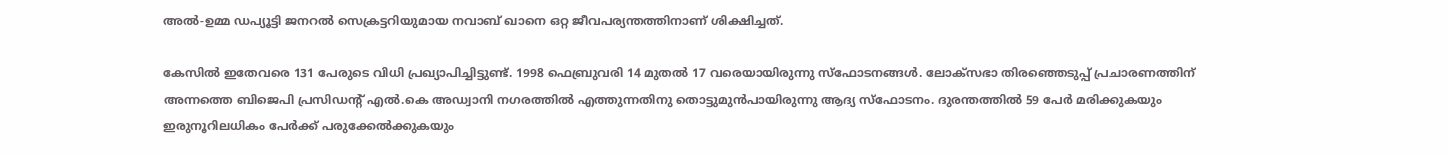അല്‍-ഉമ്മ ഡപ്യൂട്ടി ജനറല്‍ സെക്രട്ടറിയുമായ നവാബ്‌ ഖാനെ ഒറ്റ ജീവപര്യന്തത്തിനാണ്‌ ശിക്ഷിച്ചത്‌.

കേസില്‍ ഇതേവരെ 131 പേരുടെ വിധി പ്രഖ്യാപിച്ചിട്ടുണ്ട്‌. 1998 ഫെബ്രുവരി 14 മുതല്‍ 17 വരെയായിരുന്നു സ്ഫോടനങ്ങള്‍. ലോക്സഭാ തിരഞ്ഞെടുപ്പ്‌ പ്രചാരണത്തിന്‌ അന്നത്തെ ബിജെപി പ്രസിഡന്റ്‌ എല്‍.കെ അഡ്വാനി നഗരത്തില്‍ എത്തുന്നതിനു തൊട്ടുമുന്‍പായിരുന്നു ആദ്യ സ്ഫോടനം. ദുരന്തത്തില്‍ 59 പേര്‍ മരിക്കുകയും ഇരുനൂറിലധികം പേര്‍ക്ക് പരുക്കേല്‍ക്കുകയും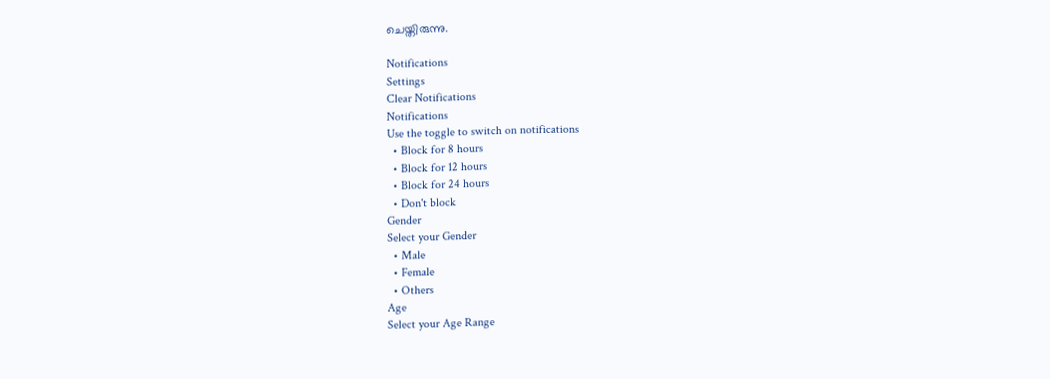ചെയ്തിരുന്നു.

Notifications
Settings
Clear Notifications
Notifications
Use the toggle to switch on notifications
  • Block for 8 hours
  • Block for 12 hours
  • Block for 24 hours
  • Don't block
Gender
Select your Gender
  • Male
  • Female
  • Others
Age
Select your Age Range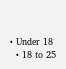• Under 18
  • 18 to 25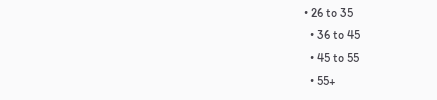• 26 to 35
  • 36 to 45
  • 45 to 55
  • 55+